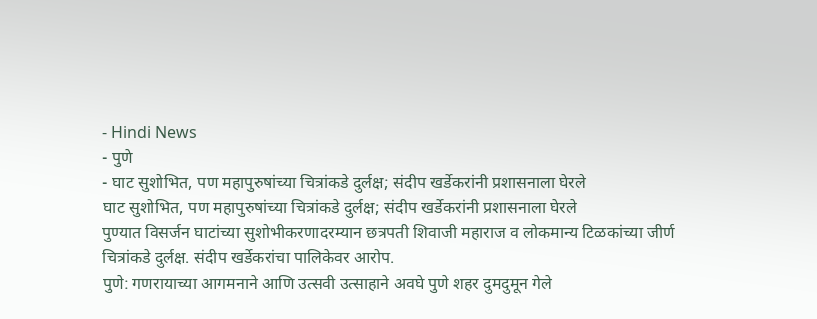- Hindi News
- पुणे
- घाट सुशोभित, पण महापुरुषांच्या चित्रांकडे दुर्लक्ष; संदीप खर्डेकरांनी प्रशासनाला घेरले
घाट सुशोभित, पण महापुरुषांच्या चित्रांकडे दुर्लक्ष; संदीप खर्डेकरांनी प्रशासनाला घेरले
पुण्यात विसर्जन घाटांच्या सुशोभीकरणादरम्यान छत्रपती शिवाजी महाराज व लोकमान्य टिळकांच्या जीर्ण चित्रांकडे दुर्लक्ष. संदीप खर्डेकरांचा पालिकेवर आरोप.
पुणे: गणरायाच्या आगमनाने आणि उत्सवी उत्साहाने अवघे पुणे शहर दुमदुमून गेले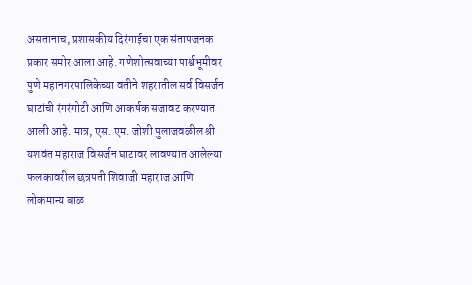असतानाच, प्रशासकीय दिरंगाईचा एक संतापजनक प्रकार समोर आला आहे. गणेशोत्सवाच्या पार्श्वभूमीवर पुणे महानगरपालिकेच्या वतीने शहरातील सर्व विसर्जन घाटांची रंगरंगोटी आणि आकर्षक सजावट करण्यात आली आहे. मात्र, एस. एम. जोशी पुलाजवळील श्री यशवंत महाराज विसर्जन घाटावर लावण्यात आलेल्या फलकावरील छत्रपती शिवाजी महाराज आणि लोकमान्य बाळ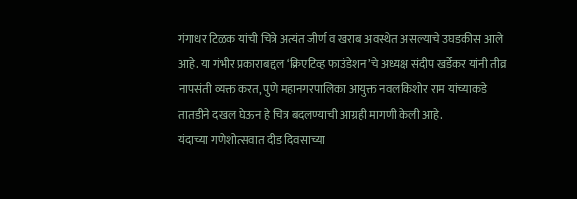गंगाधर टिळक यांची चित्रे अत्यंत जीर्ण व खराब अवस्थेत असल्याचे उघडकीस आले आहे. या गंभीर प्रकाराबद्दल ‘क्रिएटिव्ह फाउंडेशन’चे अध्यक्ष संदीप खर्डेकर यांनी तीव्र नापसंती व्यक्त करत, पुणे महानगरपालिका आयुक्त नवलकिशोर राम यांच्याकडे तातडीने दखल घेऊन हे चित्र बदलण्याची आग्रही मागणी केली आहे.
यंदाच्या गणेशोत्सवात दीड दिवसाच्या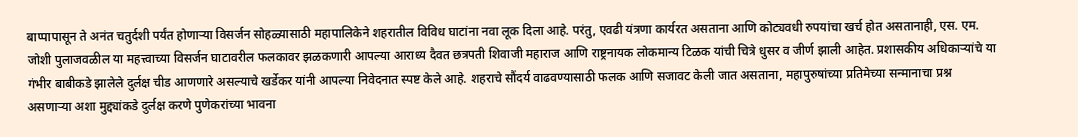बाप्पापासून ते अनंत चतुर्दशी पर्यंत होणाऱ्या विसर्जन सोहळ्यासाठी महापालिकेने शहरातील विविध घाटांना नवा लूक दिला आहे. परंतु, एवढी यंत्रणा कार्यरत असताना आणि कोट्यवधी रुपयांचा खर्च होत असतानाही, एस. एम. जोशी पुलाजवळील या महत्त्वाच्या विसर्जन घाटावरील फलकावर झळकणारी आपल्या आराध्य दैवत छत्रपती शिवाजी महाराज आणि राष्ट्रनायक लोकमान्य टिळक यांची चित्रे धुसर व जीर्ण झाली आहेत. प्रशासकीय अधिकाऱ्यांचे या गंभीर बाबीकडे झालेले दुर्लक्ष चीड आणणारे असल्याचे खर्डेकर यांनी आपल्या निवेदनात स्पष्ट केले आहे. शहराचे सौंदर्य वाढवण्यासाठी फलक आणि सजावट केली जात असताना, महापुरुषांच्या प्रतिमेच्या सन्मानाचा प्रश्न असणाऱ्या अशा मुद्द्यांकडे दुर्लक्ष करणे पुणेकरांच्या भावना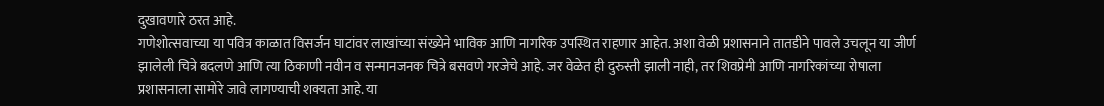दुखावणारे ठरत आहे.
गणेशोत्सवाच्या या पवित्र काळात विसर्जन घाटांवर लाखांच्या संख्येने भाविक आणि नागरिक उपस्थित राहणार आहेत. अशा वेळी प्रशासनाने तातडीने पावले उचलून या जीर्ण झालेली चित्रे बदलणे आणि त्या ठिकाणी नवीन व सन्मानजनक चित्रे बसवणे गरजेचे आहे. जर वेळेत ही दुरुस्ती झाली नाही, तर शिवप्रेमी आणि नागरिकांच्या रोषाला प्रशासनाला सामोरे जावे लागण्याची शक्यता आहे. या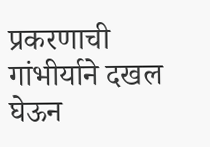प्रकरणाची गांभीर्याने दखल घेऊन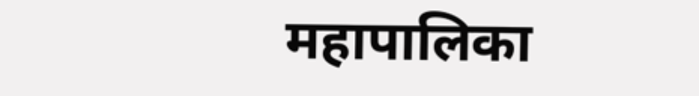महापालिका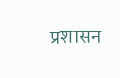प्रशासन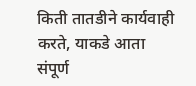किती तातडीने कार्यवाही करते, याकडे आता संपूर्ण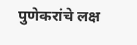पुणेकरांचे लक्ष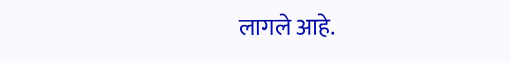लागले आहे.